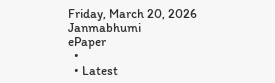Friday, March 20, 2026
Janmabhumi
ePaper
  •
  • Latest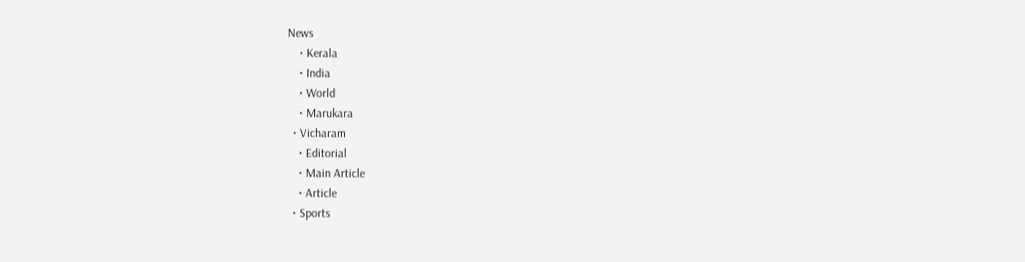News
    • Kerala
    • India
    • World
    • Marukara
  • Vicharam
    • Editorial
    • Main Article
    • Article
  • Sports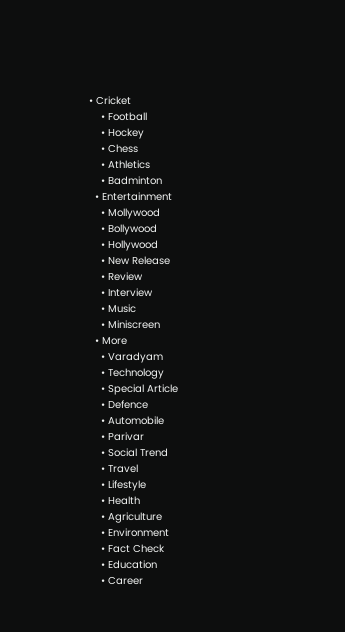• Cricket
    • Football
    • Hockey
    • Chess
    • Athletics
    • Badminton
  • Entertainment
    • Mollywood
    • Bollywood
    • Hollywood
    • New Release
    • Review
    • Interview
    • Music
    • Miniscreen
  • More
    • Varadyam
    • Technology
    • Special Article
    • Defence
    • Automobile
    • Parivar
    • Social Trend
    • Travel
    • Lifestyle
    • Health
    • Agriculture
    • Environment
    • Fact Check
    • Education
    • Career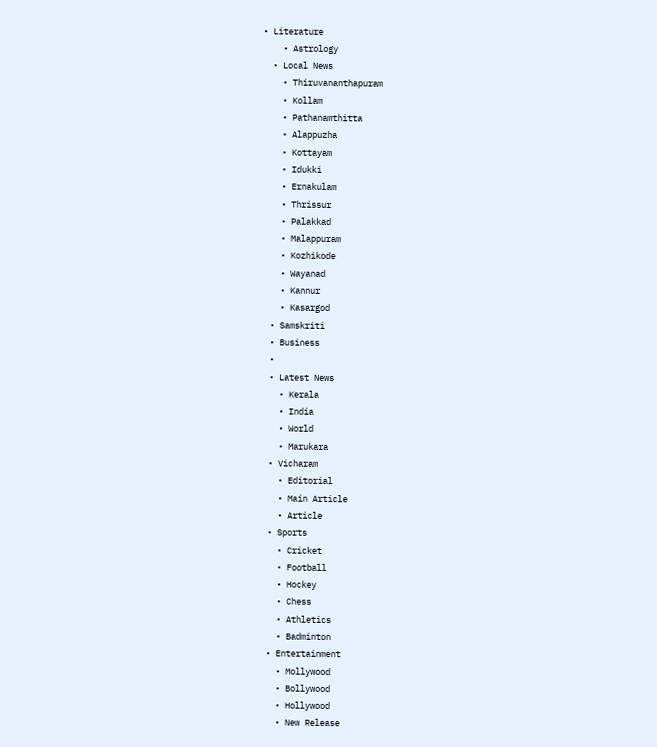• Literature
    • Astrology
  • Local News
    • Thiruvananthapuram
    • Kollam
    • Pathanamthitta
    • Alappuzha
    • Kottayam
    • Idukki
    • Ernakulam
    • Thrissur
    • Palakkad
    • Malappuram
    • Kozhikode
    • Wayanad
    • Kannur
    • Kasargod
  • Samskriti
  • Business
  •
  • Latest News
    • Kerala
    • India
    • World
    • Marukara
  • Vicharam
    • Editorial
    • Main Article
    • Article
  • Sports
    • Cricket
    • Football
    • Hockey
    • Chess
    • Athletics
    • Badminton
  • Entertainment
    • Mollywood
    • Bollywood
    • Hollywood
    • New Release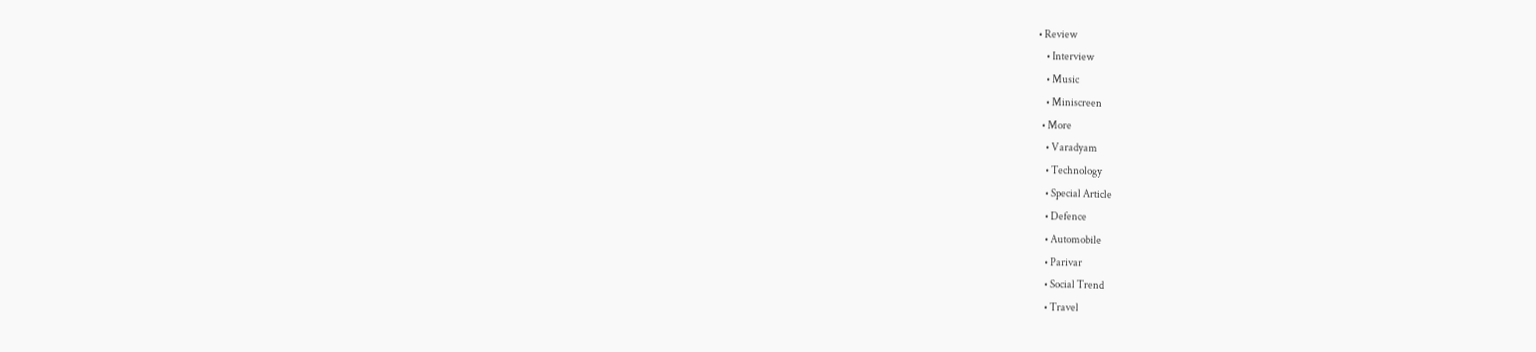• Review
    • Interview
    • Music
    • Miniscreen
  • More
    • Varadyam
    • Technology
    • Special Article
    • Defence
    • Automobile
    • Parivar
    • Social Trend
    • Travel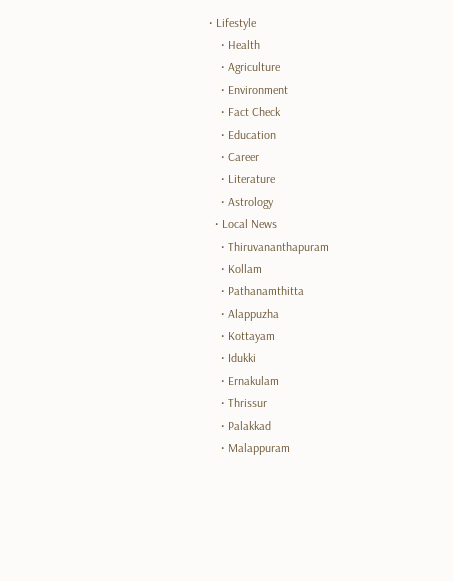• Lifestyle
    • Health
    • Agriculture
    • Environment
    • Fact Check
    • Education
    • Career
    • Literature
    • Astrology
  • Local News
    • Thiruvananthapuram
    • Kollam
    • Pathanamthitta
    • Alappuzha
    • Kottayam
    • Idukki
    • Ernakulam
    • Thrissur
    • Palakkad
    • Malappuram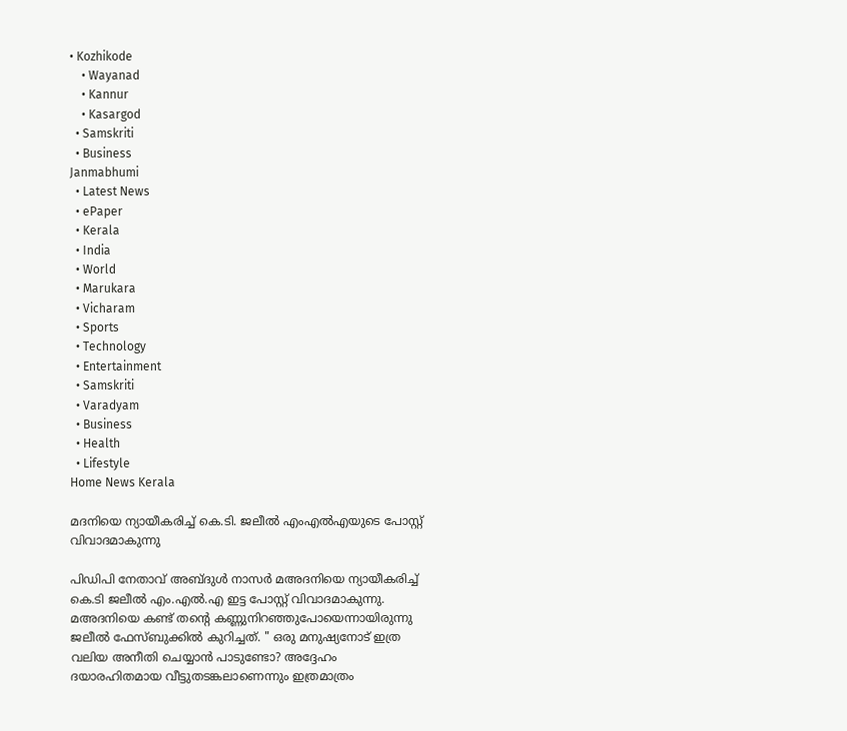• Kozhikode
    • Wayanad
    • Kannur
    • Kasargod
  • Samskriti
  • Business
Janmabhumi
  • Latest News
  • ePaper
  • Kerala
  • India
  • World
  • Marukara
  • Vicharam
  • Sports
  • Technology
  • Entertainment
  • Samskriti
  • Varadyam
  • Business
  • Health
  • Lifestyle
Home News Kerala

മദനിയെ ന്യായീകരിച്ച് കെ.ടി. ജലീല്‍ എംഎല്‍എയുടെ പോസ്റ്റ് വിവാദമാകുന്നു

പിഡിപി നേതാവ് അബ്ദുള്‍ നാസര്‍ മഅദനിയെ ന്യായീകരിച്ച് കെ.ടി ജലീല്‍ എം.എല്‍.എ ഇട്ട പോസ്റ്റ് വിവാദമാകുന്നു. മഅദനിയെ കണ്ട് തന്റെ കണ്ണുനിറഞ്ഞുപോയെന്നായിരുന്നു ജലീല്‍ ഫേസ്ബുക്കില്‍ കുറിച്ചത്. " ഒരു മനുഷ്യനോട് ഇത്ര വലിയ അനീതി ചെയ്യാൻ പാടുണ്ടോ? അദ്ദേഹം ദയാരഹിതമായ വീട്ടുതടങ്കലാണെന്നും ഇത്രമാത്രം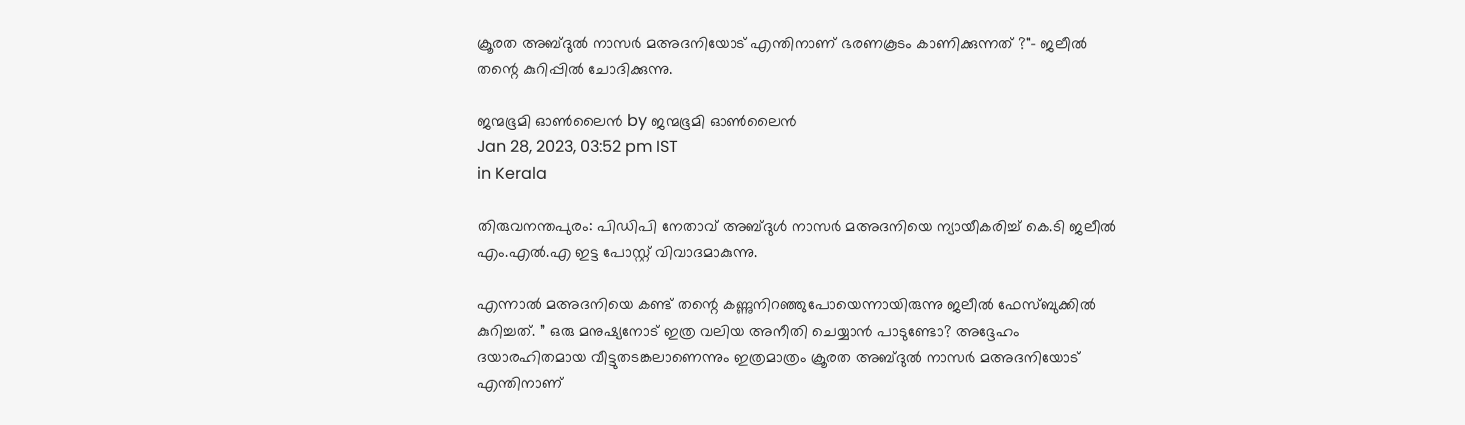ക്രൂരത അബ്ദുൽ നാസർ മഅദനിയോട് എന്തിനാണ് ഭരണകൂടം കാണിക്കുന്നത് ?"- ജലീൽ തന്റെ കുറിപ്പില്‍ ചോദിക്കുന്നു.

ജന്മഭൂമി ഓണ്‍ലൈന്‍ by ജന്മഭൂമി ഓണ്‍ലൈന്‍
Jan 28, 2023, 03:52 pm IST
in Kerala

തിരുവനന്തപുരം: പിഡിപി നേതാവ് അബ്ദുള്‍ നാസര്‍ മഅദനിയെ ന്യായീകരിച്ച് കെ.ടി ജലീല്‍ എം.എല്‍.എ ഇട്ട പോസ്റ്റ് വിവാദമാകുന്നു.

എന്നാല്‍ മഅദനിയെ കണ്ട് തന്റെ കണ്ണുനിറഞ്ഞുപോയെന്നായിരുന്നു ജലീല്‍ ഫേസ്ബുക്കില്‍ കുറിച്ചത്. ” ഒരു മനുഷ്യനോട് ഇത്ര വലിയ അനീതി ചെയ്യാൻ പാടുണ്ടോ? അദ്ദേഹം ദയാരഹിതമായ വീട്ടുതടങ്കലാണെന്നും ഇത്രമാത്രം ക്രൂരത അബ്ദുൽ നാസർ മഅദനിയോട് എന്തിനാണ്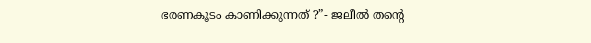ഭരണകൂടം കാണിക്കുന്നത് ?”- ജലീൽ തന്റെ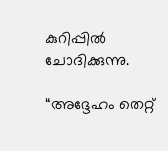കുറിപ്പില്‍ ചോദിക്കുന്നു.

“അദ്ദേഹം തെറ്റ്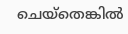ചെയ്തെങ്കിൽ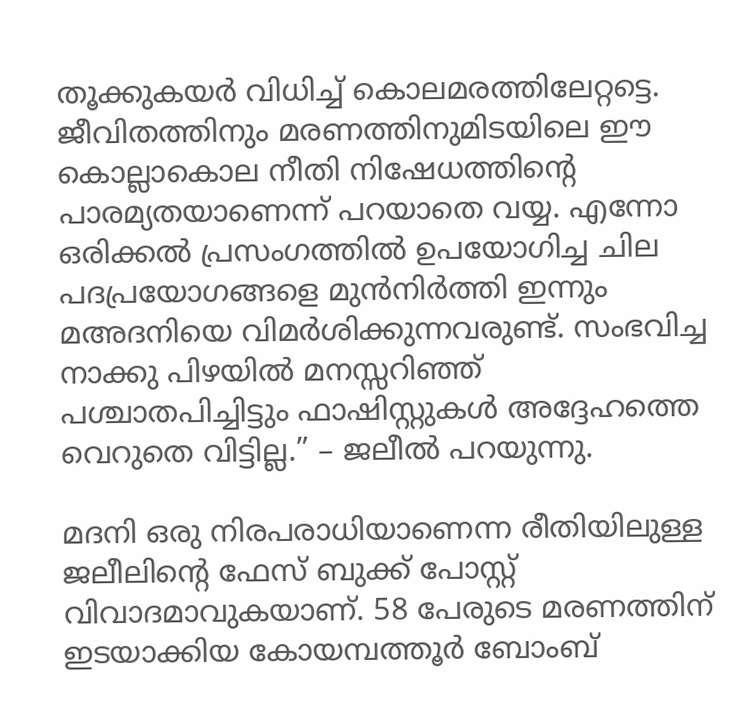തൂക്കുകയർ വിധിച്ച് കൊലമരത്തിലേറ്റട്ടെ. ജീവിതത്തിനും മരണത്തിനുമിടയിലെ ഈ കൊല്ലാകൊല നീതി നിഷേധത്തിന്റെ പാരമ്യതയാണെന്ന് പറയാതെ വയ്യ. എന്നോ ഒരിക്കൽ പ്രസംഗത്തിൽ ഉപയോഗിച്ച ചില പദപ്രയോഗങ്ങളെ മുൻനിർത്തി ഇന്നും മഅദനിയെ വിമർശിക്കുന്നവരുണ്ട്. സംഭവിച്ച നാക്കു പിഴയിൽ മനസ്സറിഞ്ഞ് പശ്ചാതപിച്ചിട്ടും ഫാഷിസ്റ്റുകൾ അദ്ദേഹത്തെ വെറുതെ വിട്ടില്ല.” – ജലീല്‍ പറയുന്നു.

മദനി ഒരു നിരപരാധിയാണെന്ന രീതിയിലുള്ള ജലീലിന്റെ ഫേസ് ബുക്ക് പോസ്റ്റ് വിവാദമാവുകയാണ്. 58 പേരുടെ മരണത്തിന് ഇടയാക്കിയ കോയമ്പത്തൂര്‍ ബോംബ്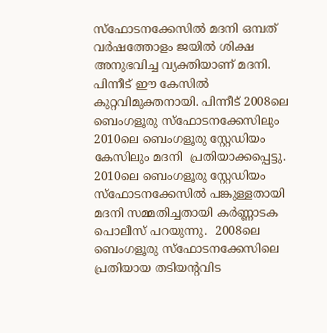സ്ഫോടനക്കേസില്‍ മദനി ഒമ്പത് വര്‍ഷത്തോളം ജയില്‍ ശിക്ഷ അനുഭവിച്ച വ്യക്തിയാണ് മദനി. പിന്നീട് ഈ കേസില്‍ കുറ്റവിമുക്തനായി. പിന്നീട് 2008ലെ ബെംഗളൂരു സ്ഫോടനക്കേസിലും 2010ലെ ബെംഗളൂരു സ്റ്റേഡിയം കേസിലും മദനി  പ്രതിയാക്കപ്പെട്ടു.  2010ലെ ബെംഗളൂരു സ്റ്റേഡിയം സ്ഫോടനക്കേസില്‍ പങ്കുള്ളതായി മദനി സമ്മതിച്ചതായി കര്‍ണ്ണാടക പൊലീസ് പറയുന്നു.  2008ലെ ബെംഗളൂരു സ്ഫോടനക്കേസിലെ പ്രതിയായ തടിയന്‍റവിട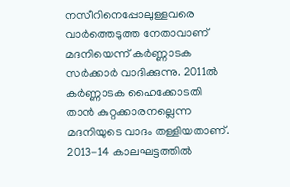നസീറിനെപ്പോലുള്ളവരെ വാര്‍ത്തെടുത്ത നേതാവാണ് മദനിയെന്ന് കര്‍ണ്ണാടക സര്‍ക്കാര്‍ വാദിക്കുന്നു. 2011ല്‍ കര്‍ണ്ണാടക ഹൈക്കോടതി താന്‍ കുറ്റക്കാരനല്ലെന്ന മദനിയുടെ വാദം തള്ളിയതാണ്. 2013-14 കാലഘട്ടത്തില്‍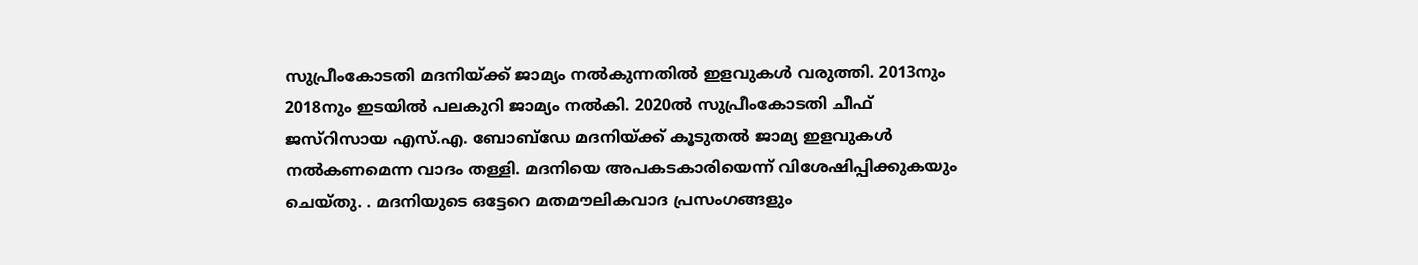സുപ്രീംകോടതി മദനിയ്‌ക്ക് ജാമ്യം നല്‍കുന്നതില്‍ ഇളവുകള്‍ വരുത്തി. 2013നും 2018നും ഇടയില്‍ പലകുറി ജാമ്യം നല്‍കി. 2020ല്‍ സുപ്രീംകോടതി ചീഫ് ജസ്റിസായ എസ്.എ. ബോബ്ഡേ മദനിയ്‌ക്ക് കൂടുതല്‍ ജാമ്യ ഇളവുകള്‍ നല്‍കണമെന്ന വാദം തള്ളി. മദനിയെ അപകടകാരിയെന്ന് വിശേഷിപ്പിക്കുകയും ചെയ്തു. . മദനിയുടെ ഒട്ടേറെ മതമൗലികവാദ പ്രസംഗങ്ങളും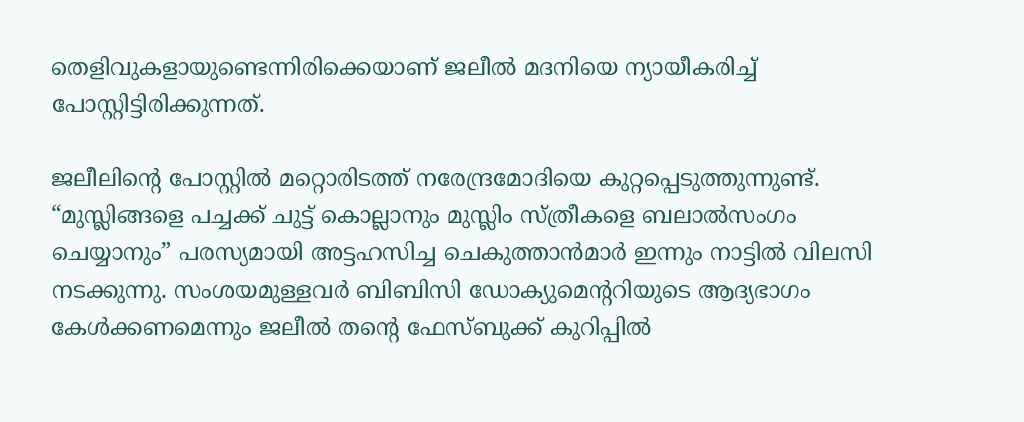തെളിവുകളായുണ്ടെന്നിരിക്കെയാണ് ജലീല്‍ മദനിയെ ന്യായീകരിച്ച് പോസ്റ്റിട്ടിരിക്കുന്നത്.

ജലീലിന്റെ പോസ്റ്റില്‍ മറ്റൊരിടത്ത് നരേന്ദ്രമോദിയെ കുറ്റപ്പെടുത്തുന്നുണ്ട്. “മുസ്ലിങ്ങളെ പച്ചക്ക് ചുട്ട് കൊല്ലാനും മുസ്ലിം സ്ത്രീകളെ ബലാൽസംഗം ചെയ്യാനും” പരസ്യമായി അട്ടഹസിച്ച ചെകുത്താൻമാർ ഇന്നും നാട്ടിൽ വിലസി നടക്കുന്നു. സംശയമുള്ളവർ ബിബിസി ഡോക്യുമെൻ്ററിയുടെ ആദ്യഭാഗം കേൾക്കണമെന്നും ജലീല്‍ തന്റെ ഫേസ്ബുക്ക് കുറിപ്പില്‍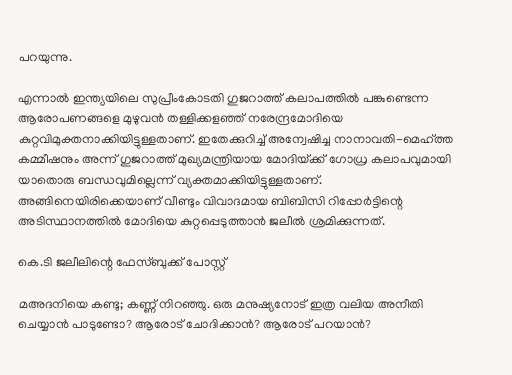പറയുന്നു.

എന്നാല്‍ ഇന്ത്യയിലെ സുപ്രീംകോടതി ഗുജറാത്ത് കലാപത്തില്‍ പങ്കുണ്ടെന്ന ആരോപണങ്ങളെ മുഴുവന്‍ തള്ളിക്കളഞ്ഞ് നരേന്ദ്രമോദിയെ കുറ്റവിമുക്തനാക്കിയിട്ടുള്ളതാണ്. ഇതേക്കുറിച്ച് അന്വേഷിച്ച നാനാവതി-മെഹ്ത്ത കമ്മീഷനും അന്ന് ഗുജറാത്ത് മുഖ്യമന്ത്രിയായ മോദിയ്‌ക്ക് ഗോധ്ര കലാപവുമായി യാതൊരു ബന്ധവുമില്ലെന്ന് വ്യക്തമാക്കിയിട്ടുള്ളതാണ്. അങ്ങിനെയിരിക്കെയാണ് വീണ്ടും വിവാദമായ ബിബിസി റിപ്പോര്‍ട്ടിന്റെ അടിസ്ഥാനത്തില്‍ മോദിയെ കുറ്റപ്പെടുത്താന്‍ ജലീല്‍ ശ്രമിക്കുന്നത്.

കെ.ടി ജലീലിന്റെ ഫേസ്ബുക്ക് പോസ്റ്റ്

മഅദനിയെ കണ്ടു; കണ്ണ് നിറഞ്ഞു. ഒരു മനുഷ്യനോട് ഇത്ര വലിയ അനീതി ചെയ്യാൻ പാടുണ്ടോ? ആരോട് ചോദിക്കാൻ? ആരോട് പറയാൻ?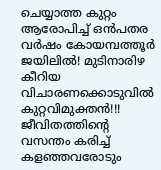ചെയ്യാത്ത കുറ്റം ആരോപിച്ച് ഒൻപതര വർഷം കോയമ്പത്തൂർ ജയിലിൽ! മുടിനാരിഴ കീറിയ വിചാരണക്കൊടുവിൽ കുറ്റവിമുക്തൻ!!! ജീവിതത്തിന്റെ വസന്തം കരിച്ച് കളഞ്ഞവരോടും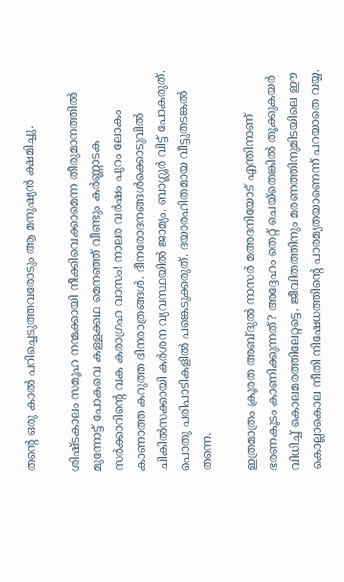തന്റെ ഒരു കാൽ പറിച്ചെടുത്തവരോടും ആ മനുഷ്യൻ ക്ഷമിച്ചു.

ശിഷ്ടകാലം സമൂഹ നന്മക്കായി നീക്കിവെക്കാമെന്ന തീരുമാനത്തിൽ മുന്നോട്ട് പോകവെ കള്ളക്കഥ മെനഞ്ഞ് വീണ്ടും കർണ്ണാടക സർക്കാറിന്റെ വക കരാഗ്രഹ വാസം! നാലര വർഷം പുറം ലോകം കാണാത്ത കറുത്ത ദിനരാത്രങ്ങൾ. ദീനരോദനങ്ങൾക്കൊടുവിൽ ചികിൽസക്കായി കർശന വ്യവസ്ഥയിൽ ജാമ്യം. ബാഗ്ലൂർ വിട്ട് പോകരുത്. പൊതു പരിപാടികളിൽ പങ്കെടുക്കരുത്. ദയാരഹിതമായ വീട്ടുതടങ്കൽ തന്നെ.

ഇത്രമാത്രം ക്രൂരത അബ്ദുൽ നാസർ മഅദനിയോട് എന്തിനാണ് ഭരണകൂടം കാണിക്കുന്നത്? അദ്ദേഹം തെറ്റ് ചെയ്തെങ്കിൽ തൂക്കുകയർ വിധിച്ച് കൊലമരത്തിലേറ്റട്ടെ. ജീവിതത്തിനും മരണത്തിനുമിടയിലെ ഈ കൊല്ലാകൊല നീതി നിഷേധത്തിന്റെ പാരമ്യതയാണെന്ന് പറയാതെ വയ്യ.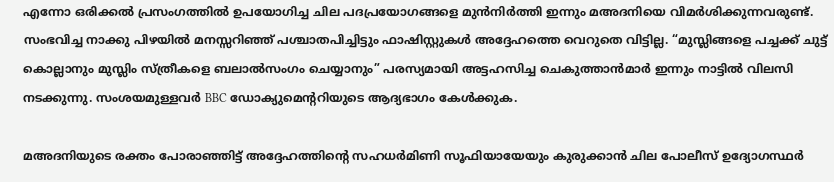എന്നോ ഒരിക്കൽ പ്രസംഗത്തിൽ ഉപയോഗിച്ച ചില പദപ്രയോഗങ്ങളെ മുൻനിർത്തി ഇന്നും മഅദനിയെ വിമർശിക്കുന്നവരുണ്ട്. സംഭവിച്ച നാക്കു പിഴയിൽ മനസ്സറിഞ്ഞ് പശ്ചാതപിച്ചിട്ടും ഫാഷിസ്റ്റുകൾ അദ്ദേഹത്തെ വെറുതെ വിട്ടില്ല. “മുസ്ലിങ്ങളെ പച്ചക്ക് ചുട്ട് കൊല്ലാനും മുസ്ലിം സ്ത്രീകളെ ബലാൽസംഗം ചെയ്യാനും” പരസ്യമായി അട്ടഹസിച്ച ചെകുത്താൻമാർ ഇന്നും നാട്ടിൽ വിലസി നടക്കുന്നു. സംശയമുള്ളവർ BBC ഡോക്യുമെൻ്ററിയുടെ ആദ്യഭാഗം കേൾക്കുക.

മഅദനിയുടെ രക്തം പോരാഞ്ഞിട്ട് അദ്ദേഹത്തിന്റെ സഹധർമിണി സൂഫിയായേയും കുരുക്കാൻ ചില പോലീസ് ഉദ്യോഗസ്ഥർ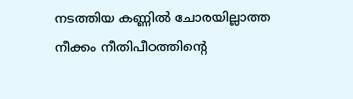നടത്തിയ കണ്ണിൽ ചോരയില്ലാത്ത നീക്കം നീതിപീഠത്തിന്റെ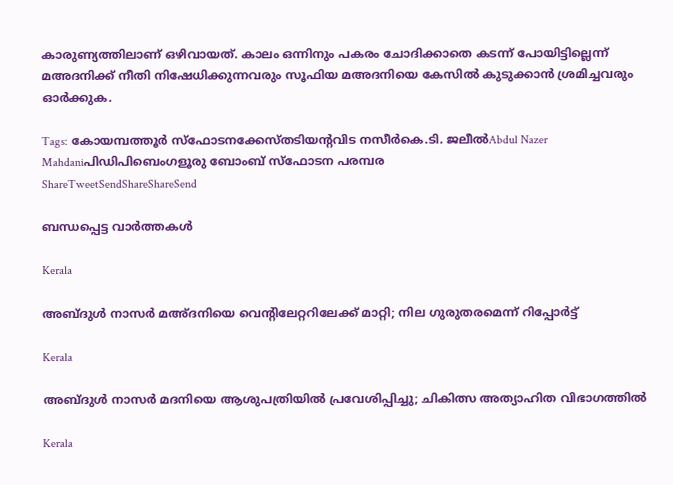കാരുണ്യത്തിലാണ് ഒഴിവായത്. കാലം ഒന്നിനും പകരം ചോദിക്കാതെ കടന്ന് പോയിട്ടില്ലെന്ന് മഅദനിക്ക് നീതി നിഷേധിക്കുന്നവരും സൂഫിയ മഅദനിയെ കേസിൽ കുടുക്കാൻ ശ്രമിച്ചവരും ഓർക്കുക.

Tags: കോയമ്പത്തൂര്‍ സ്ഫോടനക്കേസ്തടിയന്‍റവിട നസീര്‍കെ.ടി. ജലീല്‍Abdul Nazer Mahdaniപിഡിപിബെംഗളൂരു ബോംബ് സ്ഫോടന പരമ്പര
ShareTweetSendShareShareSend

ബന്ധപ്പെട്ട വാര്‍ത്തകള്‍

Kerala

അബ്ദുള്‍ നാസര്‍ മഅ്ദനിയെ വെന്റിലേറ്ററിലേക്ക് മാറ്റി; നില ഗുരുതരമെന്ന് റിപ്പോര്‍ട്ട്

Kerala

അബ്ദുള്‍ നാസര്‍ മദനിയെ ആശുപത്രിയില്‍ പ്രവേശിപ്പിച്ചു; ചികിത്സ അത്യാഹിത വിഭാഗത്തില്‍

Kerala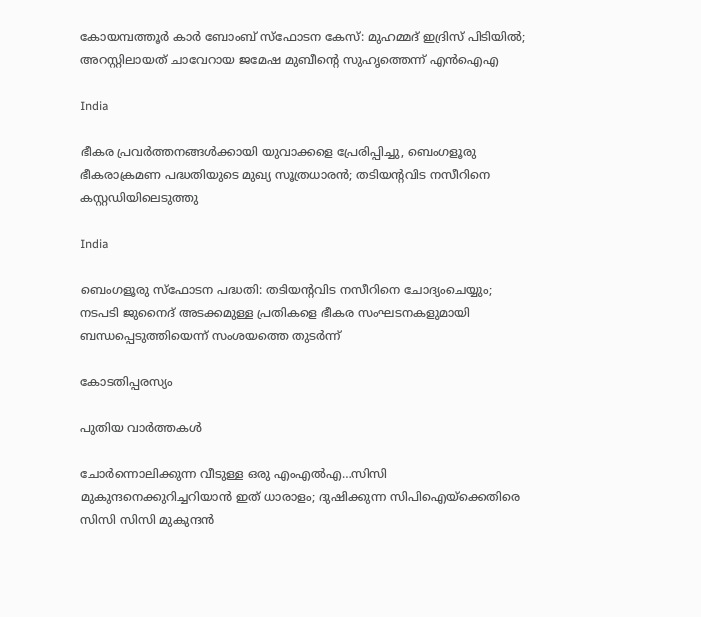കോയമ്പത്തൂര്‍ കാര്‍ ബോംബ് സ്‌ഫോടന കേസ്: മുഹമ്മദ് ഇദ്രിസ് പിടിയില്‍; അറസ്റ്റിലായത് ചാവേറായ ജമേഷ മുബീന്റെ സുഹൃത്തെന്ന് എന്‍ഐഎ

India

ഭീകര പ്രവര്‍ത്തനങ്ങള്‍ക്കായി യുവാക്കളെ പ്രേരിപ്പിച്ചു, ബെംഗളൂരു ഭീകരാക്രമണ പദ്ധതിയുടെ മുഖ്യ സൂത്രധാരന്‍; തടിയന്റവിട നസീറിനെ കസ്റ്റഡിയിലെടുത്തു

India

ബെംഗളൂരു സ്‌ഫോടന പദ്ധതി: തടിയന്റവിട നസീറിനെ ചോദ്യംചെയ്യും; നടപടി ജുനൈദ് അടക്കമുള്ള പ്രതികളെ ഭീകര സംഘടനകളുമായി ബന്ധപ്പെടുത്തിയെന്ന് സംശയത്തെ തുടര്‍ന്ന്

കോടതിപ്പരസ്യം

പുതിയ വാര്‍ത്തകള്‍

ചോര്‍ന്നൊലിക്കുന്ന വീടുള്ള ഒരു എംഎല്‍എ…സിസി മുകുന്ദനെക്കുറിച്ചറിയാന്‍ ഇത് ധാരാളം; ദുഷിക്കുന്ന സിപിഐയ്‌ക്കെതിരെ സിസി സിസി മുകുന്ദന്‍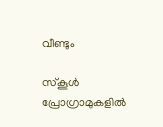വീണ്ടും

സ്കൂൾ പ്രോഗ്രാമുകളിൽ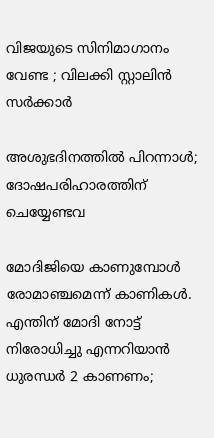വിജയുടെ സിനിമാഗാനം വേണ്ട ; വിലക്കി സ്റ്റാലിൻ സർക്കാർ

അശുഭദിനത്തിൽ പിറന്നാൾ; ദോഷപരിഹാരത്തിന് ചെയ്യേണ്ടവ

മോദിജിയെ കാണുമ്പോള്‍ രോമാഞ്ചമെന്ന് കാണികള്‍. എന്തിന് മോദി നോട്ട് നിരോധിച്ചു എന്നറിയാന്‍ ധുരന്ധര്‍ 2 കാണണം;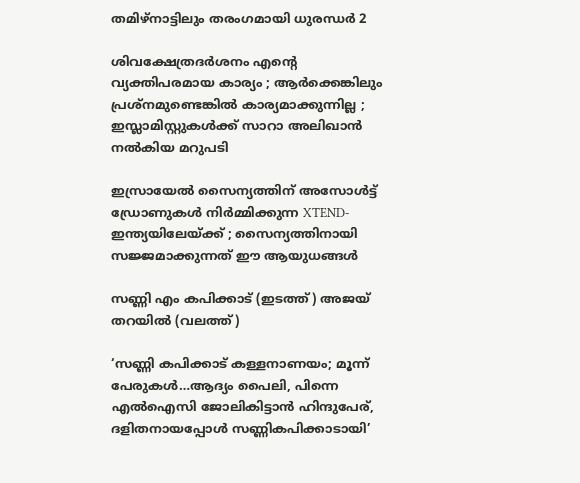തമിഴ്നാട്ടിലും തരംഗമായി ധുരന്ധര്‍ 2

ശിവക്ഷേത്രദർശനം എന്റെ വ്യക്തിപരമായ കാര്യം ; ആർക്കെങ്കിലും പ്രശ്‌നമുണ്ടെങ്കിൽ കാര്യമാക്കുന്നില്ല ; ഇസ്ലാമിസ്റ്റുകൾക്ക് സാറാ അലിഖാൻ നൽകിയ മറുപടി

ഇസ്രായേൽ സൈന്യത്തിന് അസോൾട്ട് ഡ്രോണുകൾ നിർമ്മിക്കുന്ന XTEND- ഇന്ത്യയിലേയ്‌ക്ക് ; സൈന്യത്തിനായി സജ്ജമാക്കുന്നത് ഈ ആയുധങ്ങൾ

സണ്ണി എം കപിക്കാട് (ഇടത്ത്) അജയ് തറയില്‍ (വലത്ത്)

‘സണ്ണി കപിക്കാട് കള്ളനാണയം; മൂന്ന് പേരുകള്‍…ആദ്യം പൈലി, പിന്നെ എല്‍ഐസി ജോലികിട്ടാന്‍ ഹിന്ദുപേര്, ദളിതനായപ്പോള്‍ സണ്ണികപിക്കാടായി’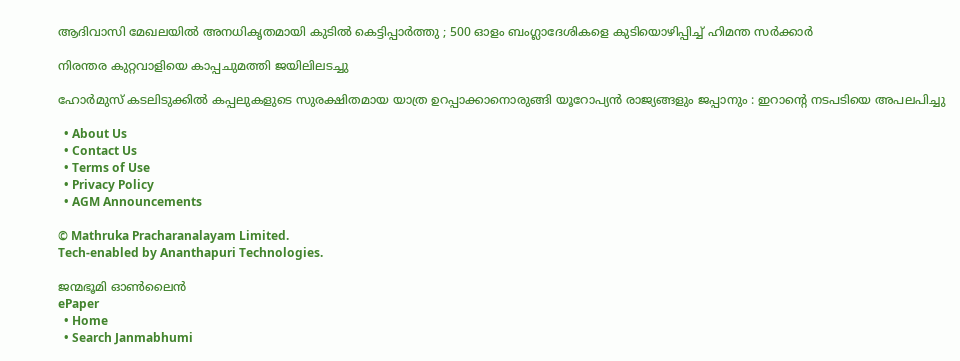ആദിവാസി മേഖലയിൽ അനധികൃതമായി കുടിൽ കെട്ടിപ്പാർത്തു ; 500 ഓളം ബംഗ്ലാദേശികളെ കുടിയൊഴിപ്പിച്ച് ഹിമന്ത സർക്കാർ

നിരന്തര കുറ്റവാളിയെ കാപ്പചുമത്തി ജയിലിലടച്ചു

ഹോർമുസ് കടലിടുക്കിൽ കപ്പലുകളുടെ സുരക്ഷിതമായ യാത്ര ഉറപ്പാക്കാനൊരുങ്ങി യൂറോപ്യൻ രാജ്യങ്ങളും ജപ്പാനും : ഇറാന്റെ നടപടിയെ അപലപിച്ചു

  • About Us
  • Contact Us
  • Terms of Use
  • Privacy Policy
  • AGM Announcements

© Mathruka Pracharanalayam Limited.
Tech-enabled by Ananthapuri Technologies.

ജന്മഭൂമി ഓണ്‍ലൈന്‍
ePaper
  • Home
  • Search Janmabhumi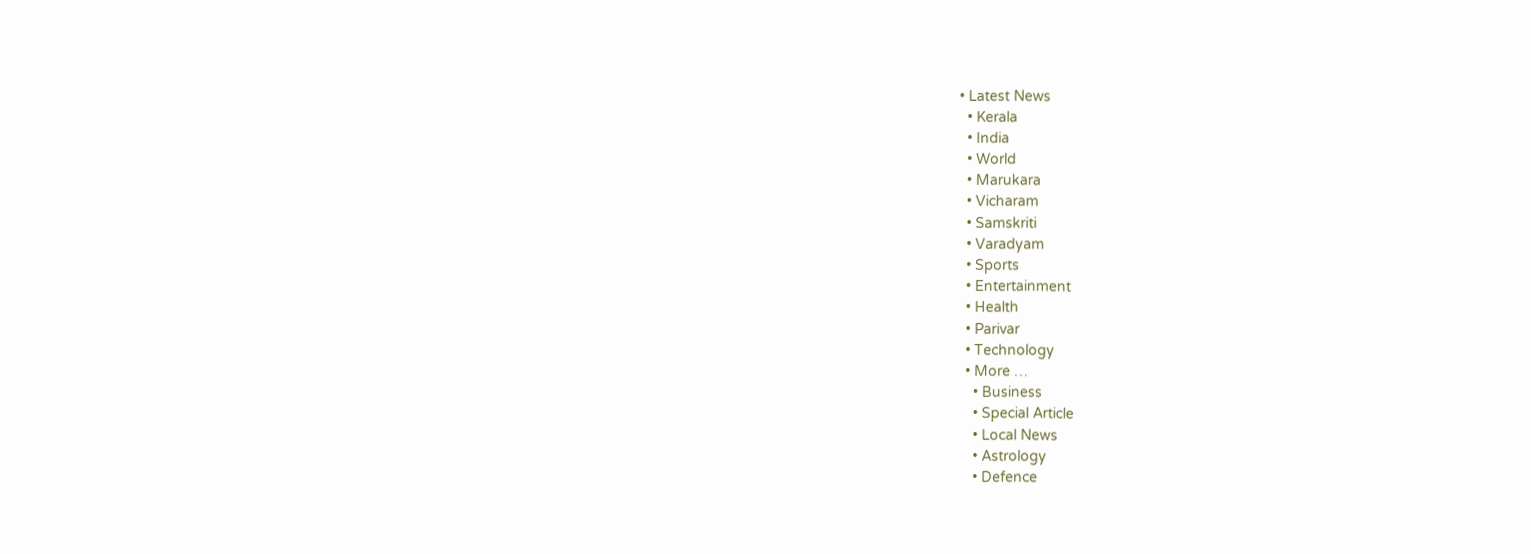• Latest News
  • Kerala
  • India
  • World
  • Marukara
  • Vicharam
  • Samskriti
  • Varadyam
  • Sports
  • Entertainment
  • Health
  • Parivar
  • Technology
  • More …
    • Business
    • Special Article
    • Local News
    • Astrology
    • Defence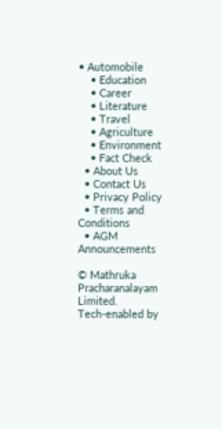• Automobile
    • Education
    • Career
    • Literature
    • Travel
    • Agriculture
    • Environment
    • Fact Check
  • About Us
  • Contact Us
  • Privacy Policy
  • Terms and Conditions
  • AGM Announcements

© Mathruka Pracharanalayam Limited.
Tech-enabled by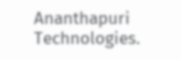Ananthapuri Technologies.